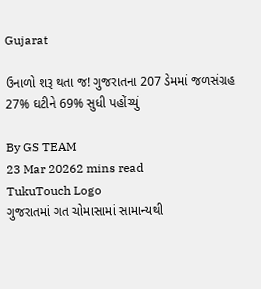Gujarat

ઉનાળો શરૂ થતા જ! ગુજરાતના 207 ડેમમાં જળસંગ્રહ 27% ઘટીને 69% સુધી પહોંચ્યું

By GS TEAM
23 Mar 20262 mins read
TukuTouch Logo
ગુજરાતમાં ગત ચોમાસામાં સામાન્યથી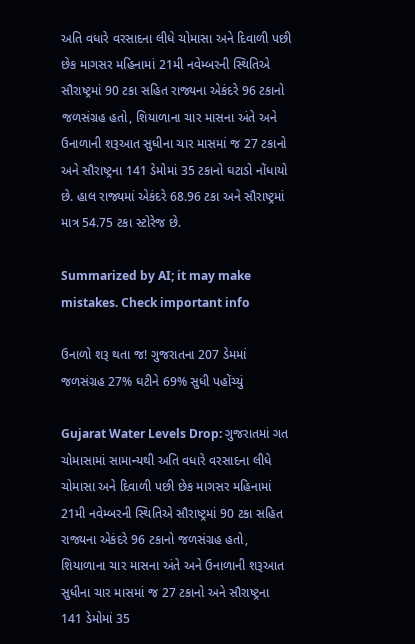અતિ વધારે વરસાદના લીધે ચોમાસા અને દિવાળી પછી છેક માગસર મહિનામાં 21મી નવેમ્બરની સ્થિતિએ સૌરાષ્ટ્રમાં 90 ટકા સહિત રાજ્યના એકંદરે 96 ટકાનો જળસંગ્રહ હતો, શિયાળાના ચાર માસના અંતે અને ઉનાળાની શરૂઆત સુધીના ચાર માસમાં જ 27 ટકાનો અને સૌરાષ્ટ્રના 141 ડેમોમાં 35 ટકાનો ઘટાડો નોંધાયો છે. હાલ રાજ્યમાં એકંદરે 68.96 ટકા અને સૌરાષ્ટ્રમાં માત્ર 54.75 ટકા સ્ટોરેજ છે.

Summarized by AI; it may make mistakes. Check important info

ઉનાળો શરૂ થતા જ! ગુજરાતના 207 ડેમમાં જળસંગ્રહ 27% ઘટીને 69% સુધી પહોંચ્યું

Gujarat Water Levels Drop: ગુજરાતમાં ગત ચોમાસામાં સામાન્યથી અતિ વધારે વરસાદના લીધે ચોમાસા અને દિવાળી પછી છેક માગસર મહિનામાં 21મી નવેમ્બરની સ્થિતિએ સૌરાષ્ટ્રમાં 90 ટકા સહિત રાજ્યના એકંદરે 96 ટકાનો જળસંગ્રહ હતો, શિયાળાના ચાર માસના અંતે અને ઉનાળાની શરૂઆત સુધીના ચાર માસમાં જ 27 ટકાનો અને સૌરાષ્ટ્રના 141 ડેમોમાં 35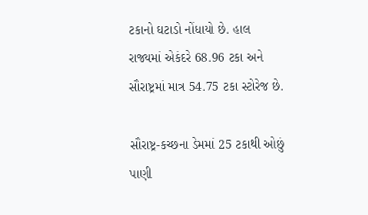ટકાનો ઘટાડો નોંધાયો છે. હાલ રાજ્યમાં એકંદરે 68.96 ટકા અને સૌરાષ્ટ્રમાં માત્ર 54.75 ટકા સ્ટોરેજ છે.

સૌરાષ્ટ્ર-કચ્છના ડેમમાં 25 ટકાથી ઓછું પાણી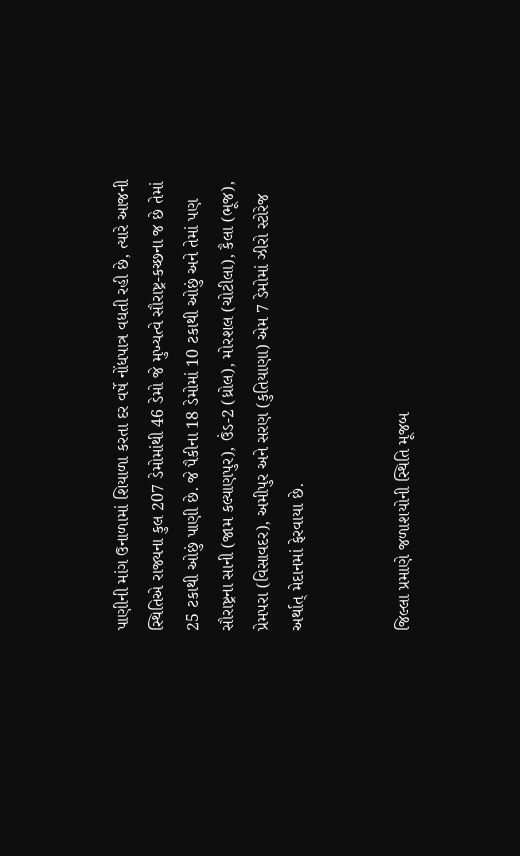પાણીની માંગ ઉનાળામાં શિયાળા કરતા દર વર્ષે નોંધપાત્ર વધતી રહી છે, ત્યારે આજની સ્થિતિએ રાજ્યના કુલ 207 ડેમોમાંથી 46 ડેમો જે મુખ્યત્વે સૌરાષ્ટ્ર-કચ્છના જ છે તેમાં 25 ટકાથી ઓછું પાણી છે. જે પૈકીના 18 ડેમોમાં 10 ટકાથી ઓછું અને તેમાં પણ સૌરાષ્ટ્રના સાની (જામ કલ્યાણપુર), ઉંડ-2 (ધ્રોલ), મોરશલ (ચોટીલા), કૈલા (ભૂજ), પ્રેમપરા (વિસાવદર), અમીપુર અને સરણ (કુતિયાણા) એમ 7 ડેમોમાં ઝીરો સ્ટોરેજ અર્થાત્ મેદાનમાં ફેરવાયા છે.


જિલ્લા પ્રમાણે જળાશયોની સ્થિતિ મૂજબ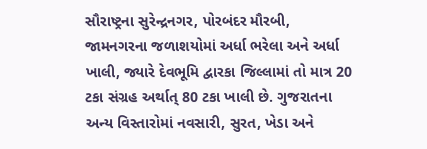સૌરાષ્ટ્રના સુરેન્દ્રનગર, પોરબંદર મૌરબી, જામનગરના જળાશયોમાં અર્ધા ભરેલા અને અર્ધા ખાલી, જ્યારે દેવભૂમિ દ્વારકા જિલ્લામાં તો માત્ર 20 ટકા સંગ્રહ અર્થાત્ 80 ટકા ખાલી છે. ગુજરાતના અન્ય વિસ્તારોમાં નવસારી, સુરત, ખેડા અને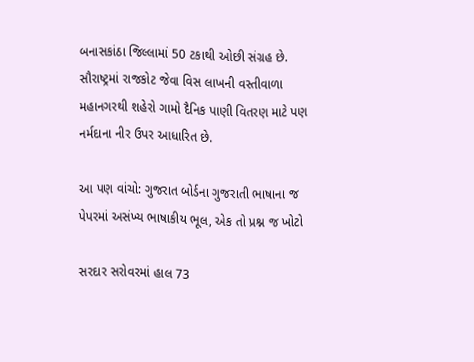બનાસકાંઠા જિલ્લામાં 50 ટકાથી ઓછી સંગ્રહ છે. સૌરાષ્ટ્રમાં રાજકોટ જેવા વિસ લાખની વસ્તીવાળા મહાનગરથી શહેરો ગામો દૈનિક પાણી વિતરણ માટે પણ નર્મદાના નીર ઉપર આધારિત છે.

આ પણ વાંચો: ગુજરાત બોર્ડના ગુજરાતી ભાષાના જ પેપરમાં અસંખ્ય ભાષાકીય ભૂલ, એક તો પ્રશ્ન જ ખોટો

સરદાર સરોવરમાં હાલ 73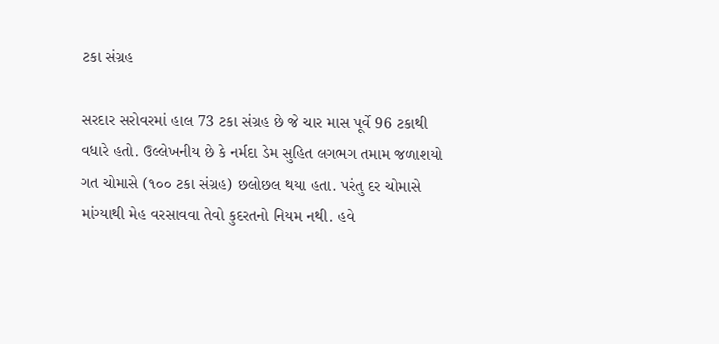ટકા સંગ્રહ

સરદાર સરોવરમાં હાલ 73 ટકા સંગ્રહ છે જે ચાર માસ પૂર્વે 96 ટકાથી વધારે હતો. ઉલ્લેખનીય છે કે નર્મદા ડેમ સુહિત લગભગ તમામ જળાશયો ગત ચોમાસે (૧૦૦ ટકા સંગ્રહ) છલોછલ થયા હતા. પરંતુ દર ચોમાસે માંગ્યાથી મેહ વરસાવવા તેવો કુદરતનો નિયમ નથી. હવે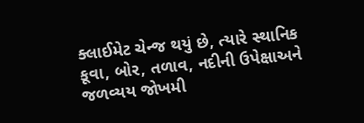ક્લાઈમેટ ચેન્જ થયું છે, ત્યારે સ્થાનિક કૂવા, બોર, તળાવ, નદીની ઉપેક્ષાઅને જળવ્યય જોખમી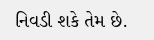નિવડી શકે તેમ છે.